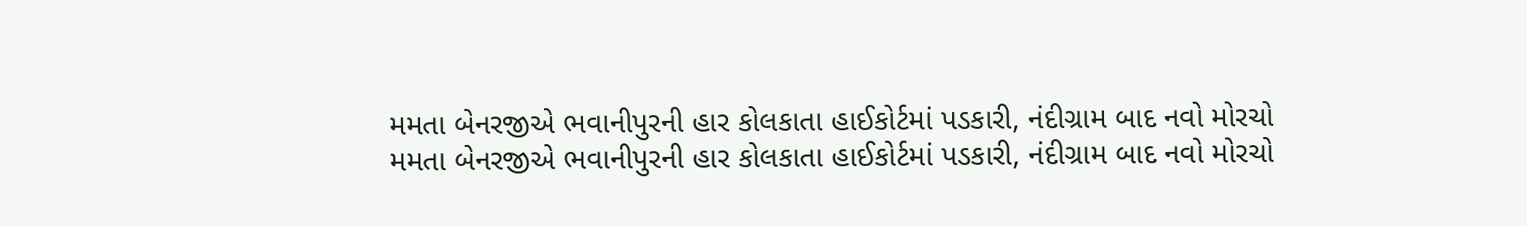મમતા બેનરજીએ ભવાનીપુરની હાર કોલકાતા હાઈકોર્ટમાં પડકારી, નંદીગ્રામ બાદ નવો મોરચો
મમતા બેનરજીએ ભવાનીપુરની હાર કોલકાતા હાઈકોર્ટમાં પડકારી, નંદીગ્રામ બાદ નવો મોરચો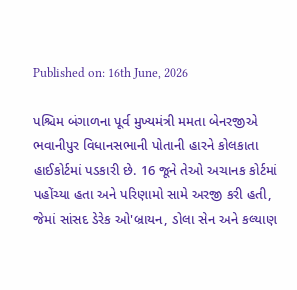Published on: 16th June, 2026

પશ્ચિમ બંગાળના પૂર્વ મુખ્યમંત્રી મમતા બેનરજીએ ભવાનીપુર વિધાનસભાની પોતાની હારને કોલકાતા હાઈકોર્ટમાં પડકારી છે. 16 જૂને તેઓ અચાનક કોર્ટમાં પહોંચ્યા હતા અને પરિણામો સામે અરજી કરી હતી, જેમાં સાંસદ ડેરેક ઓ'બ્રાયન, ડોલા સેન અને કલ્યાણ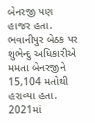બેનરજી પણ હાજર હતા. ભવાનીપુર બેઠક પર શુભેન્દુ અધિકારીએ મમતા બેનરજીને 15,104 મતોથી હરાવ્યા હતા. 2021માં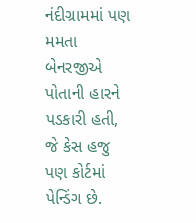નંદીગ્રામમાં પણ મમતા બેનરજીએ પોતાની હારને પડકારી હતી, જે કેસ હજુ પણ કોર્ટમાં પેન્ડિંગ છે.